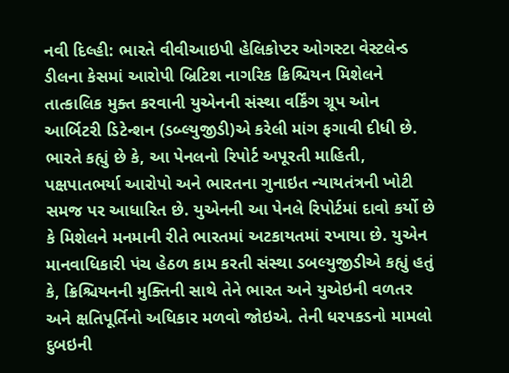નવી દિલ્હી: ભારતે વીવીઆઇપી હેલિકોપ્ટર ઓગસ્ટા વેસ્ટલેન્ડ ડીલના કેસમાં આરોપી બ્રિટિશ નાગરિક ક્રિશ્ચિયન મિશેલને તાત્કાલિક મુક્ત કરવાની યુએનની સંસ્થા વર્કિંગ ગ્રૂપ ઓન આર્બિટરી ડિટેન્શન (ડબ્લ્યુજીડી)એ કરેલી માંગ ફગાવી દીધી છે. ભારતે કહ્યું છે કે, આ પેનલનો રિપોર્ટ અપૂરતી માહિતી, પક્ષપાતભર્યા આરોપો અને ભારતના ગુનાઇત ન્યાયતંત્રની ખોટી સમજ પર આધારિત છે. યુએનની આ પેનલે રિપોર્ટમાં દાવો કર્યો છે કે મિશેલને મનમાની રીતે ભારતમાં અટકાયતમાં રખાયા છે. યુએન માનવાધિકારી પંચ હેઠળ કામ કરતી સંસ્થા ડબલ્યુજીડીએ કહ્યું હતું કે, ક્રિશ્ચિયનની મુક્તિની સાથે તેને ભારત અને યુએઇની વળતર અને ક્ષતિપૂર્તિનો અધિકાર મળવો જોઇએ. તેની ધરપકડનો મામલો દુબઇની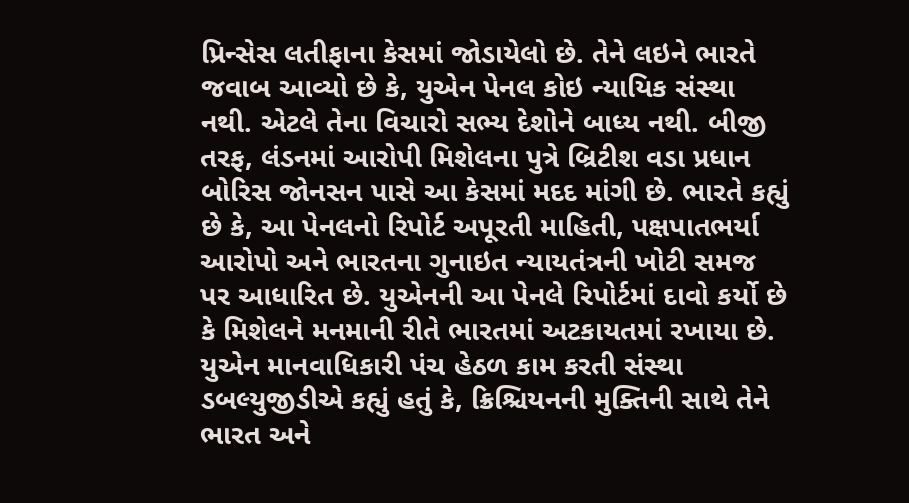પ્રિન્સેસ લતીફાના કેસમાં જોડાયેલો છે. તેને લઇને ભારતે જવાબ આવ્યો છે કે, યુએન પેનલ કોઇ ન્યાયિક સંસ્થા નથી. એટલે તેના વિચારો સભ્ય દેશોને બાધ્ય નથી. બીજી તરફ, લંડનમાં આરોપી મિશેલના પુત્રે બ્રિટીશ વડા પ્રધાન બોરિસ જોનસન પાસે આ કેસમાં મદદ માંગી છે. ભારતે કહ્યું છે કે, આ પેનલનો રિપોર્ટ અપૂરતી માહિતી, પક્ષપાતભર્યા આરોપો અને ભારતના ગુનાઇત ન્યાયતંત્રની ખોટી સમજ પર આધારિત છે. યુએનની આ પેનલે રિપોર્ટમાં દાવો કર્યો છે કે મિશેલને મનમાની રીતે ભારતમાં અટકાયતમાં રખાયા છે. યુએન માનવાધિકારી પંચ હેઠળ કામ કરતી સંસ્થા ડબલ્યુજીડીએ કહ્યું હતું કે, ક્રિશ્ચિયનની મુક્તિની સાથે તેને ભારત અને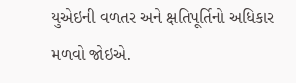યુએઇની વળતર અને ક્ષતિપૂર્તિનો અધિકાર મળવો જોઇએ.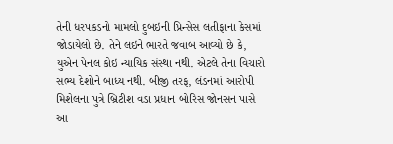તેની ધરપકડનો મામલો દુબઇની પ્રિન્સેસ લતીફાના કેસમાં જોડાયેલો છે. તેને લઇને ભારતે જવાબ આવ્યો છે કે, યુએન પેનલ કોઇ ન્યાયિક સંસ્થા નથી. એટલે તેના વિચારો સભ્ય દેશોને બાધ્ય નથી. બીજી તરફ, લંડનમાં આરોપી મિશેલના પુત્રે બ્રિટીશ વડા પ્રધાન બોરિસ જોનસન પાસે આ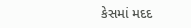કેસમાં મદદ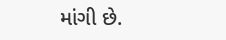માંગી છે.